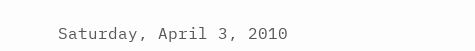Saturday, April 3, 2010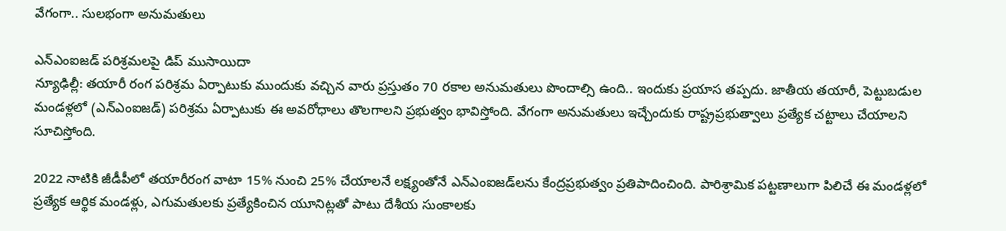వేగంగా.. సులభంగా అనుమతులు

ఎన్‌ఎంఐజడ్‌ పరిశ్రమలపై డిప్‌ ముసాయిదా
న్యూఢిల్లీ: తయారీ రంగ పరిశ్రమ ఏర్పాటుకు ముందుకు వచ్చిన వారు ప్రస్తుతం 70 రకాల అనుమతులు పొందాల్సి ఉంది.. ఇందుకు ప్రయాస తప్పదు. జాతీయ తయారీ, పెట్టుబడుల మండళ్లలో (ఎన్‌ఎంఐజడ్‌) పరిశ్రమ ఏర్పాటుకు ఈ అవరోధాలు తొలగాలని ప్రభుత్వం భావిస్తోంది. వేగంగా అనుమతులు ఇచ్చేందుకు రాష్ట్రప్రభుత్వాలు ప్రత్యేక చట్టాలు చేయాలని సూచిస్తోంది.

2022 నాటికి జీడీపీలో తయారీరంగ వాటా 15% నుంచి 25% చేయాలనే లక్ష్యంతోనే ఎన్‌ఎంఐజడ్‌లను కేంద్రప్రభుత్వం ప్రతిపాదించింది. పారిశ్రామిక పట్టణాలుగా పిలిచే ఈ మండళ్లలో ప్రత్యేక ఆర్థిక మండళ్లు, ఎగుమతులకు ప్రత్యేకించిన యూనిట్లతో పాటు దేశీయ సుంకాలకు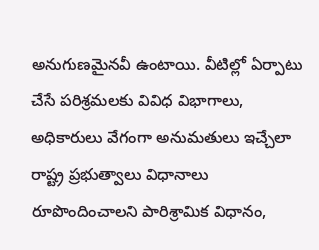అనుగుణమైనవీ ఉంటాయి. వీటిల్లో ఏర్పాటు చేసే పరిశ్రమలకు వివిధ విభాగాలు, అధికారులు వేగంగా అనుమతులు ఇచ్చేలా రాష్ట్ర ప్రభుత్వాలు విధానాలు రూపొందించాలని పారిశ్రామిక విధానం,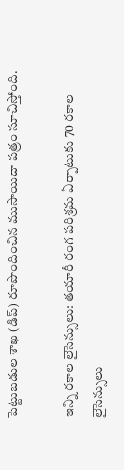పెట్టుబడుల శాఖ (డిప్‌) రూపొందించిన ముసాయిదా పత్రం సూచిస్తోంది.

ఇన్ని రకాల లైసెన్సులు: తయారీ రంగ పరిశ్రమ ఏర్పాటుకు 70 రకాల లైసెన్సులు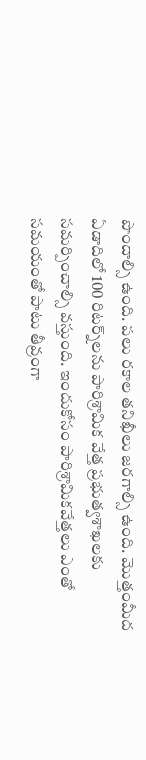పొందాల్సి ఉంది. పలు రకాల తనిఖీలు జరగాల్సి ఉంది. మొత్తంమీద ఏడాదిలో 100 రిటర్న్‌లను పారిశ్రామిక వేత్త ప్రభుత్వశాఖలకు సమర్పించాల్సి వస్తుంది. ఇందుకోసం పారిశ్రామికవేత్తలు ఎంతో సమయంతో పాటు తీవ్రంగా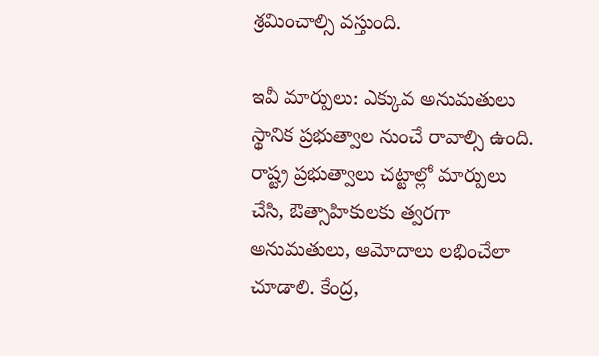శ్రమించాల్సి వస్తుంది.

ఇవీ మార్పులు: ఎక్కువ అనుమతులు స్థానిక ప్రభుత్వాల నుంచే రావాల్సి ఉంది. రాష్ట్ర ప్రభుత్వాలు చట్టాల్లో మార్పులు చేసి, ఔత్సాహికులకు త్వరగా అనుమతులు, ఆమోదాలు లభించేలా చూడాలి. కేంద్ర,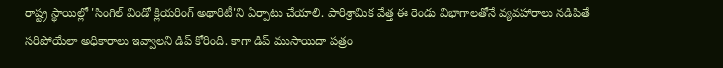రాష్ట్ర స్థాయిల్లో 'సింగిల్‌ విండో క్లియరింగ్‌ అథారిటీ'ని ఏర్పాటు చేయాలి. పారిశ్రామిక వేత్త ఈ రెండు విభాగాలతోనే వ్యవహారాలు నడిపితే సరిపోయేలా అధికారాలు ఇవ్వాలని డిప్‌ కోరింది. కాగా డిప్‌ ముసాయిదా పత్రం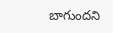బాగుందని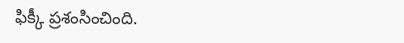ఫిక్కీ ప్రశంసించింది.